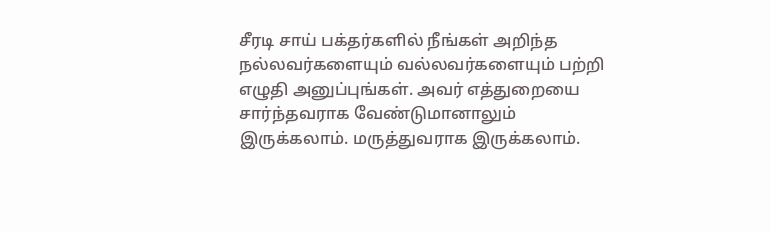சீரடி சாய் பக்தர்களில் நீங்கள் அறிந்த நல்லவர்களையும் வல்லவர்களையும் பற்றி எழுதி அனுப்புங்கள். அவர் எத்துறையை சார்ந்தவராக வேண்டுமானாலும் இருக்கலாம். மருத்துவராக இருக்கலாம்.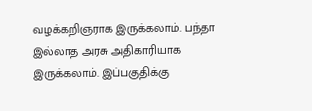வழக்கறிஞராக இருக்கலாம். பந்தா இல்லாத அரசு அதிகாரியாக இருக்கலாம். இப்பகுதிக்கு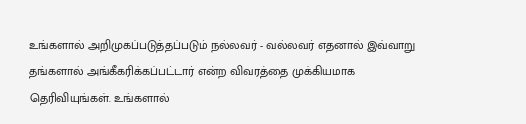உங்களால் அறிமுகப்படுத்தப்படும் நல்லவர் - வல்லவர் எதனால் இவ்வாறு தங்களால் அங்கீகரிக்கப்பட்டார் என்ற விவரத்தை முக்கியமாக தெரிவியுங்கள். உங்களால்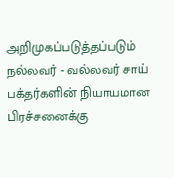அறிமுகப்படுத்தப்படும் நல்லவர் - வல்லவர் சாய் பக்தர்களின் நியாயமான பிரச்சனைக்கு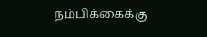நம்பிக்கைக்கு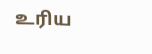உரிய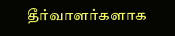தீர்வாளர்களாக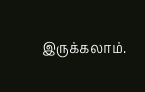இருக்கலாம்.